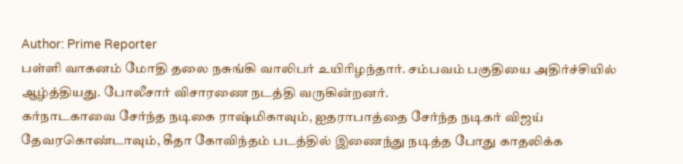Author: Prime Reporter
பள்ளி வாகனம் மோதி தலை நசுங்கி வாலிபர் உயிரிழந்தார். சம்பவம் பகுதியை அதிர்ச்சியில் ஆழ்த்தியது. போலீசார் விசாரணை நடத்தி வருகின்றனர்.
கர்நாடகாவை சேர்ந்த நடிகை ராஷ்மிகாவும், ஐதராபாத்தை சேர்ந்த நடிகர் விஜய் தேவரகொண்டாவும், கீதா கோவிந்தம் படத்தில் இணைந்து நடித்த போது காதலிக்க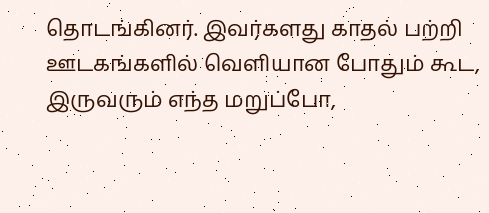தொடங்கினர். இவர்களது காதல் பற்றி ஊடகங்களில் வெளியான போதும் கூட, இருவரும் எந்த மறுப்போ,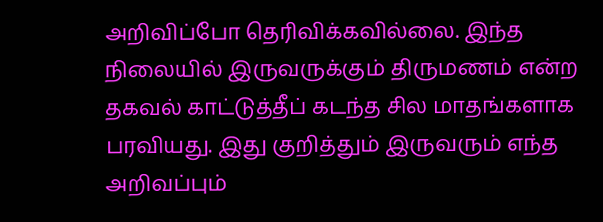அறிவிப்போ தெரிவிக்கவில்லை. இந்த நிலையில் இருவருக்கும் திருமணம் என்ற தகவல் காட்டுத்தீப் கடந்த சில மாதங்களாக பரவியது. இது குறித்தும் இருவரும் எந்த அறிவப்பும்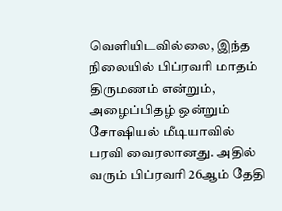வெளியிடவில்லை, இந்த நிலையில் பிப்ரவரி மாதம் திருமணம் என்றும், அழைப்பிதழ் ஒன்றும் சோஷியல் மீடியாவில் பரவி வைரலானது. அதில் வரும் பிப்ரவரி 26ஆம் தேதி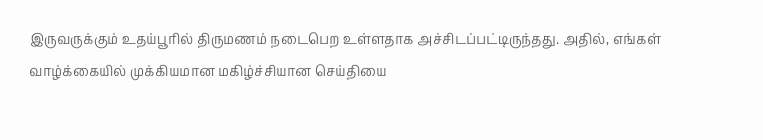இருவருக்கும் உதய்பூரில் திருமணம் நடைபெற உள்ளதாக அச்சிடப்பட்டிருந்தது. அதில், எங்கள் வாழ்க்கையில் முக்கியமான மகிழ்ச்சியான செய்தியை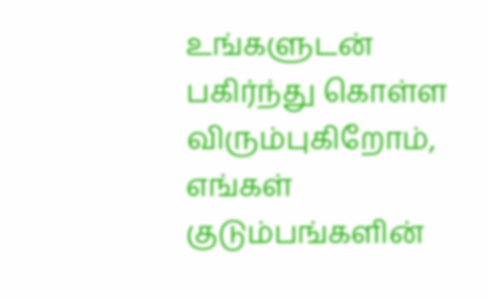உங்களுடன் பகிர்ந்து கொள்ள விரும்புகிறோம், எங்கள் குடும்பங்களின்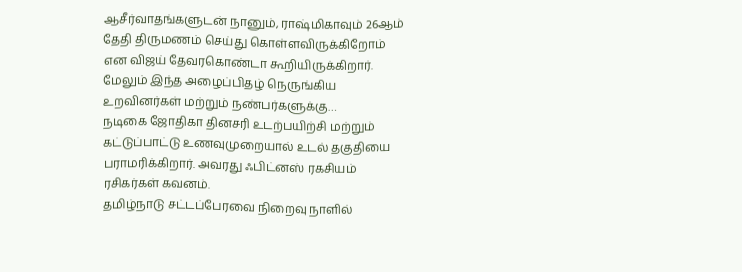ஆசீர்வாதங்களுடன் நானும், ராஷ்மிகாவும் 26ஆம் தேதி திருமணம் செய்து கொள்ளவிருக்கிறோம் என விஜய் தேவரகொண்டா கூறியிருக்கிறார். மேலும் இந்த அழைப்பிதழ் நெருங்கிய உறவினர்கள் மற்றும் நண்பர்களுக்கு…
நடிகை ஜோதிகா தினசரி உடற்பயிற்சி மற்றும் கட்டுப்பாட்டு உணவுமுறையால் உடல் தகுதியை பராமரிக்கிறார். அவரது ஃபிட்னஸ் ரகசியம் ரசிகர்கள் கவனம்.
தமிழ்நாடு சட்டப்பேரவை நிறைவு நாளில்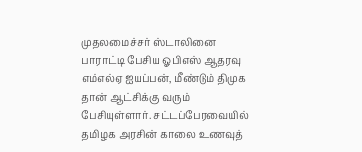முதலமைச்சர் ஸ்டாலினை பாராட்டி பேசிய ஓபிஎஸ் ஆதரவு எம்எல்ஏ ஐயப்பன், மீண்டும் திமுக தான் ஆட்சிக்கு வரும் பேசியுள்ளார். சட்டப்பேரவையில் தமிழக அரசின் காலை உணவுத்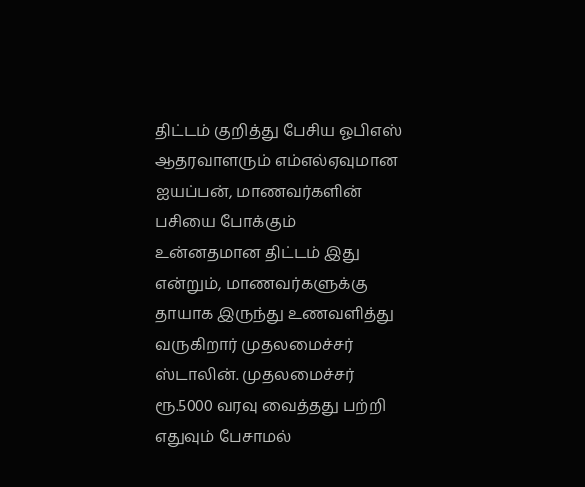திட்டம் குறித்து பேசிய ஓபிஎஸ் ஆதரவாளரும் எம்எல்ஏவுமான ஐயப்பன், மாணவர்களின் பசியை போக்கும் உன்னதமான திட்டம் இது என்றும், மாணவர்களுக்கு தாயாக இருந்து உணவளித்து வருகிறார் முதலமைச்சர் ஸ்டாலின். முதலமைச்சர் ரூ.5000 வரவு வைத்தது பற்றி எதுவும் பேசாமல்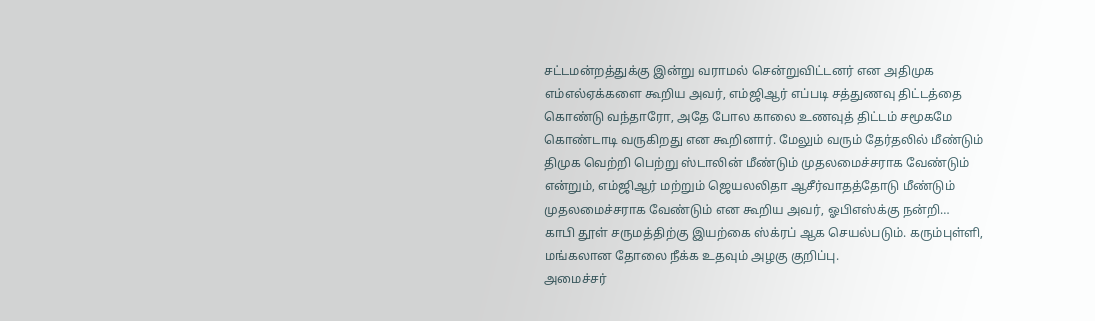சட்டமன்றத்துக்கு இன்று வராமல் சென்றுவிட்டனர் என அதிமுக எம்எல்ஏக்களை கூறிய அவர், எம்ஜிஆர் எப்படி சத்துணவு திட்டத்தை கொண்டு வந்தாரோ, அதே போல காலை உணவுத் திட்டம் சமூகமே கொண்டாடி வருகிறது என கூறினார். மேலும் வரும் தேர்தலில் மீண்டும் திமுக வெற்றி பெற்று ஸ்டாலின் மீண்டும் முதலமைச்சராக வேண்டும் என்றும், எம்ஜிஆர் மற்றும் ஜெயலலிதா ஆசீர்வாதத்தோடு மீண்டும் முதலமைச்சராக வேண்டும் என கூறிய அவர், ஓபிஎஸ்க்கு நன்றி…
காபி தூள் சருமத்திற்கு இயற்கை ஸ்க்ரப் ஆக செயல்படும். கரும்புள்ளி, மங்கலான தோலை நீக்க உதவும் அழகு குறிப்பு.
அமைச்சர்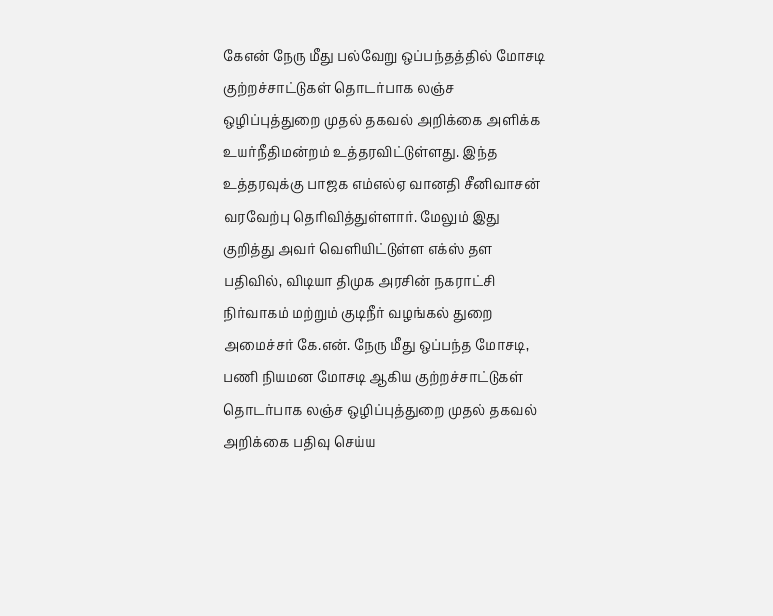கேஎன் நேரு மீது பல்வேறு ஒப்பந்தத்தில் மோசடி குற்றச்சாட்டுகள் தொடர்பாக லஞ்ச ஒழிப்புத்துறை முதல் தகவல் அறிக்கை அளிக்க உயர்நீதிமன்றம் உத்தரவிட்டுள்ளது. இந்த உத்தரவுக்கு பாஜக எம்எல்ஏ வானதி சீனிவாசன் வரவேற்பு தெரிவித்துள்ளார். மேலும் இது குறித்து அவர் வெளியிட்டுள்ள எக்ஸ் தள பதிவில், விடியா திமுக அரசின் நகராட்சி நிர்வாகம் மற்றும் குடிநீர் வழங்கல் துறை அமைச்சர் கே.என். நேரு மீது ஒப்பந்த மோசடி, பணி நியமன மோசடி ஆகிய குற்றச்சாட்டுகள் தொடர்பாக லஞ்ச ஒழிப்புத்துறை முதல் தகவல் அறிக்கை பதிவு செய்ய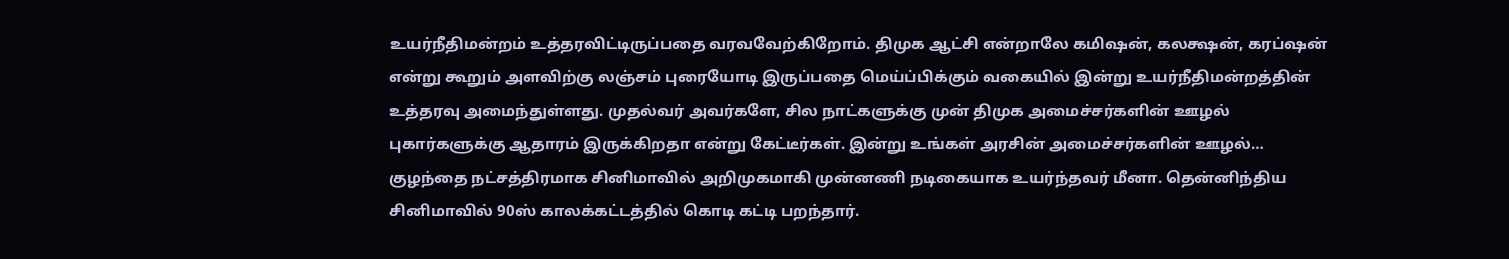உயர்நீதிமன்றம் உத்தரவிட்டிருப்பதை வரவவேற்கிறோம். திமுக ஆட்சி என்றாலே கமிஷன், கலக்ஷன், கரப்ஷன் என்று கூறும் அளவிற்கு லஞ்சம் புரையோடி இருப்பதை மெய்ப்பிக்கும் வகையில் இன்று உயர்நீதிமன்றத்தின் உத்தரவு அமைந்துள்ளது. முதல்வர் அவர்களே, சில நாட்களுக்கு முன் திமுக அமைச்சர்களின் ஊழல் புகார்களுக்கு ஆதாரம் இருக்கிறதா என்று கேட்டீர்கள். இன்று உங்கள் அரசின் அமைச்சர்களின் ஊழல்…
குழந்தை நட்சத்திரமாக சினிமாவில் அறிமுகமாகி முன்னணி நடிகையாக உயர்ந்தவர் மீனா. தென்னிந்திய சினிமாவில் 90ஸ் காலக்கட்டத்தில் கொடி கட்டி பறந்தார்.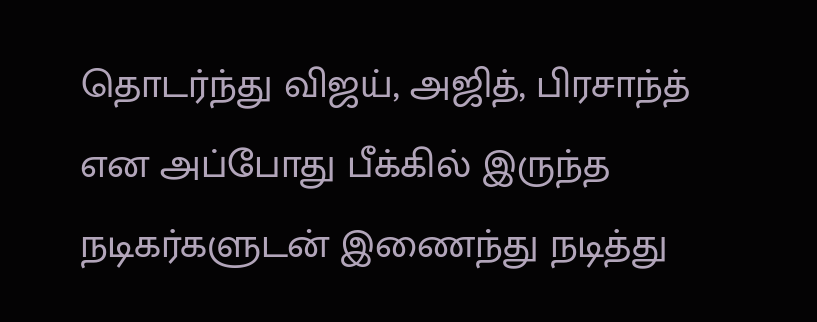தொடர்ந்து விஜய், அஜித், பிரசாந்த் என அப்போது பீக்கில் இருந்த நடிகர்களுடன் இணைந்து நடித்து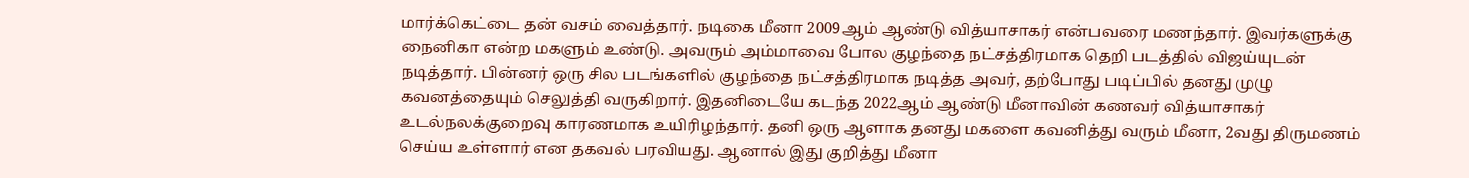மார்க்கெட்டை தன் வசம் வைத்தார். நடிகை மீனா 2009ஆம் ஆண்டு வித்யாசாகர் என்பவரை மணந்தார். இவர்களுக்கு நைனிகா என்ற மகளும் உண்டு. அவரும் அம்மாவை போல குழந்தை நட்சத்திரமாக தெறி படத்தில் விஜய்யுடன் நடித்தார். பின்னர் ஒரு சில படங்களில் குழந்தை நட்சத்திரமாக நடித்த அவர், தற்போது படிப்பில் தனது முழு கவனத்தையும் செலுத்தி வருகிறார். இதனிடையே கடந்த 2022ஆம் ஆண்டு மீனாவின் கணவர் வித்யாசாகர் உடல்நலக்குறைவு காரணமாக உயிரிழந்தார். தனி ஒரு ஆளாக தனது மகளை கவனித்து வரும் மீனா, 2வது திருமணம் செய்ய உள்ளார் என தகவல் பரவியது. ஆனால் இது குறித்து மீனா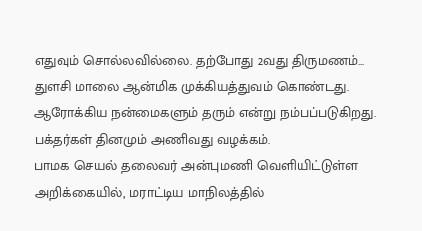எதுவும் சொல்லவில்லை. தற்போது 2வது திருமணம்…
துளசி மாலை ஆன்மிக முக்கியத்துவம் கொண்டது. ஆரோக்கிய நன்மைகளும் தரும் என்று நம்பப்படுகிறது. பக்தர்கள் தினமும் அணிவது வழக்கம்.
பாமக செயல் தலைவர் அன்புமணி வெளியிட்டுள்ள அறிக்கையில், மராட்டிய மாநிலத்தில்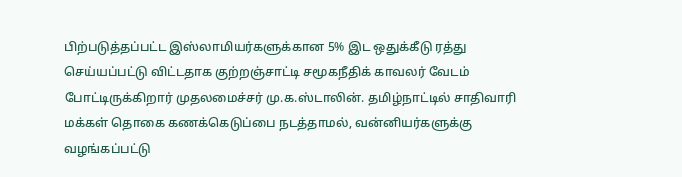பிற்படுத்தப்பட்ட இஸ்லாமியர்களுக்கான 5% இட ஒதுக்கீடு ரத்து செய்யப்பட்டு விட்டதாக குற்றஞ்சாட்டி சமூகநீதிக் காவலர் வேடம் போட்டிருக்கிறார் முதலமைச்சர் மு.க.ஸ்டாலின். தமிழ்நாட்டில் சாதிவாரி மக்கள் தொகை கணக்கெடுப்பை நடத்தாமல், வன்னியர்களுக்கு வழங்கப்பட்டு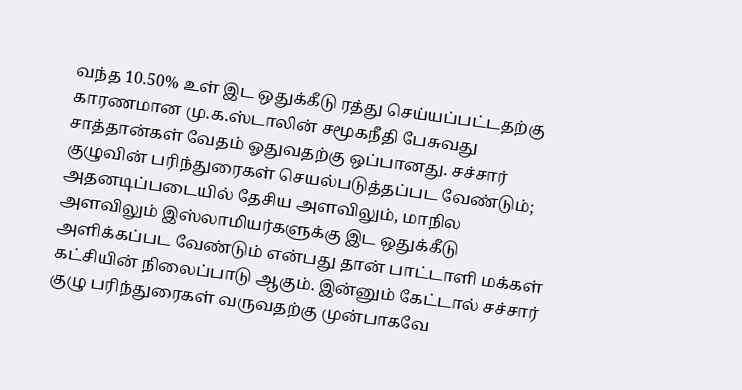வந்த 10.50% உள் இட ஒதுக்கீடு ரத்து செய்யப்பட்டதற்கு காரணமான மு.க.ஸ்டாலின் சமூகநீதி பேசுவது சாத்தான்கள் வேதம் ஓதுவதற்கு ஒப்பானது. சச்சார் குழுவின் பரிந்துரைகள் செயல்படுத்தப்பட வேண்டும்; அதனடிப்படையில் தேசிய அளவிலும், மாநில அளவிலும் இஸ்லாமியர்களுக்கு இட ஒதுக்கீடு அளிக்கப்பட வேண்டும் என்பது தான் பாட்டாளி மக்கள் கட்சியின் நிலைப்பாடு ஆகும். இன்னும் கேட்டால் சச்சார் குழு பரிந்துரைகள் வருவதற்கு முன்பாகவே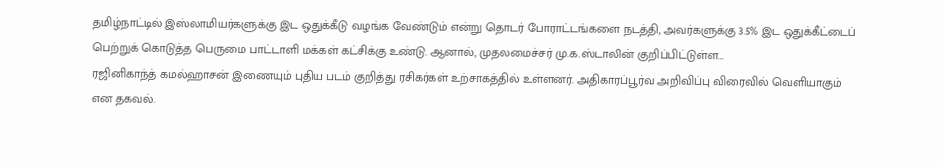தமிழ்நாட்டில் இஸ்லாமியர்களுக்கு இட ஒதுக்கீடு வழங்க வேண்டும் என்று தொடர் போராட்டங்களை நடத்தி, அவர்களுக்கு 3.5% இட ஒதுக்கீட்டைப் பெற்றுக் கொடுத்த பெருமை பாட்டாளி மக்கள் கட்சிக்கு உண்டு. ஆனால், முதலமைச்சர் மு.க.ஸ்டாலின் குறிப்பிட்டுள்ள…
ரஜினிகாந்த் கமல்ஹாசன் இணையும் புதிய படம் குறித்து ரசிகர்கள் உற்சாகத்தில் உள்ளனர். அதிகாரப்பூர்வ அறிவிப்பு விரைவில் வெளியாகும் என தகவல்.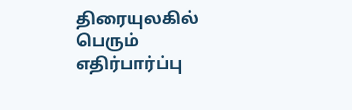திரையுலகில் பெரும் எதிர்பார்ப்பு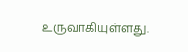உருவாகியுள்ளது.